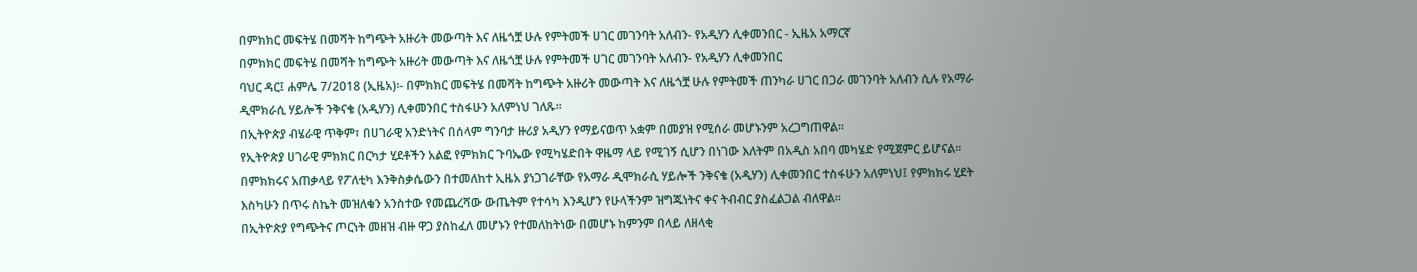በምክክር መፍትሄ በመሻት ከግጭት አዙሪት መውጣት እና ለዜጎቿ ሁሉ የምትመች ሀገር መገንባት አለብን- የአዲሃን ሊቀመንበር - ኢዜአ አማርኛ
በምክክር መፍትሄ በመሻት ከግጭት አዙሪት መውጣት እና ለዜጎቿ ሁሉ የምትመች ሀገር መገንባት አለብን- የአዲሃን ሊቀመንበር
ባህር ዳር፤ ሐምሌ 7/2018 (ኢዜአ)፡- በምክክር መፍትሄ በመሻት ከግጭት አዙሪት መውጣት እና ለዜጎቿ ሁሉ የምትመች ጠንካራ ሀገር በጋራ መገንባት አለብን ሲሉ የአማራ ዲሞክራሲ ሃይሎች ንቅናቄ (አዲሃን) ሊቀመንበር ተስፋሁን አለምነህ ገለጹ።
በኢትዮጵያ ብሄራዊ ጥቅም፣ በሀገራዊ አንድነትና በሰላም ግንባታ ዙሪያ አዲሃን የማይናወጥ አቋም በመያዝ የሚሰራ መሆኑንም አረጋግጠዋል።
የኢትዮጵያ ሀገራዊ ምክክር በርካታ ሂደቶችን አልፎ የምክክር ጉባኤው የሚካሄድበት ዋዜማ ላይ የሚገኝ ሲሆን በነገው እለትም በአዲስ አበባ መካሄድ የሚጀምር ይሆናል።
በምክክሩና አጠቃላይ የፖለቲካ እንቅስቃሴውን በተመለከተ ኢዜአ ያነጋገራቸው የአማራ ዲሞክራሲ ሃይሎች ንቅናቄ (አዲሃን) ሊቀመንበር ተስፋሁን አለምነህ፤ የምክክሩ ሂደት እስካሁን በጥሩ ስኬት መዝለቁን አንስተው የመጨረሻው ውጤትም የተሳካ እንዲሆን የሁላችንም ዝግጁነትና ቀና ትብብር ያስፈልጋል ብለዋል።
በኢትዮጵያ የግጭትና ጦርነት መዘዝ ብዙ ዋጋ ያስከፈለ መሆኑን የተመለከትነው በመሆኑ ከምንም በላይ ለዘላቂ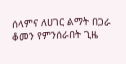ሰላምና ለሀገር ልማት በጋራ ቆመን የምንሰራበት ጊዜ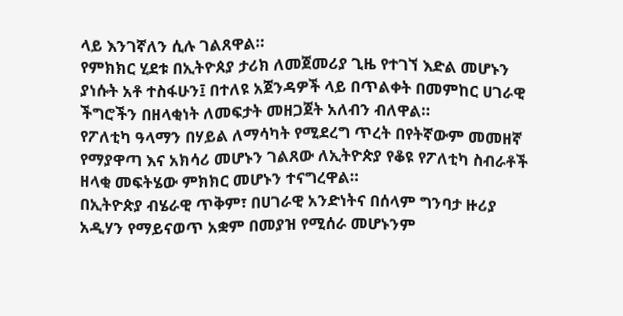ላይ እንገኛለን ሲሉ ገልጸዋል።
የምክክር ሂደቱ በኢትዮጰያ ታሪክ ለመጀመሪያ ጊዜ የተገኘ እድል መሆኑን ያነሱት አቶ ተስፋሁን፤ በተለዩ አጀንዳዎች ላይ በጥልቀት በመምከር ሀገራዊ ችግሮችን በዘላቂነት ለመፍታት መዘጋጀት አለብን ብለዋል።
የፖለቲካ ዓላማን በሃይል ለማሳካት የሚደረግ ጥረት በየትኛውም መመዘኛ የማያዋጣ እና አክሳሪ መሆኑን ገልጸው ለኢትዮጵያ የቆዩ የፖለቲካ ስብራቶች ዘላቂ መፍትሄው ምክክር መሆኑን ተናግረዋል።
በኢትዮጵያ ብሄራዊ ጥቅም፣ በሀገራዊ አንድነትና በሰላም ግንባታ ዙሪያ አዲሃን የማይናወጥ አቋም በመያዝ የሚሰራ መሆኑንም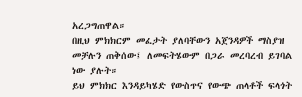አረጋግጠዋል።
በዚህ ምክክርም መፈታት ያለባቸውን አጀንዳዎች ማስያዝ መቻሉን ጠቅሰው፤ ለመፍትሄውም በጋራ መረባረብ ይገባል ነው ያሉት።
ይህ ምክክር እንዳይካሄድ የውስጥና የውጭ ጠላቶች ፍላጎት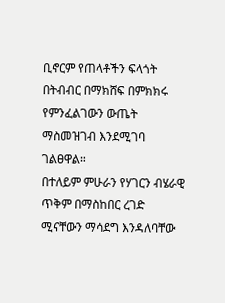ቢኖርም የጠላቶችን ፍላጎት በትብብር በማክሸፍ በምክክሩ የምንፈልገውን ውጤት ማስመዝገብ እንደሚገባ ገልፀዋል።
በተለይም ምሁራን የሃገርን ብሄራዊ ጥቅም በማስከበር ረገድ ሚናቸውን ማሳደግ እንዳለባቸው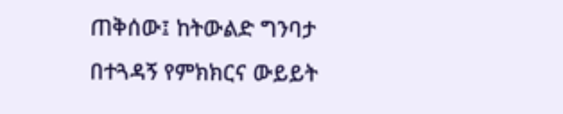ጠቅሰው፤ ከትውልድ ግንባታ በተጓዳኝ የምክክርና ውይይት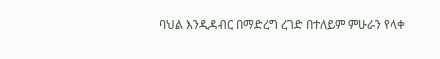ባህል እንዲዳብር በማድረግ ረገድ በተለይም ምሁራን የላቀ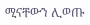ሚናቸውን ሊወጡ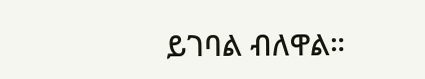ይገባል ብለዋል።